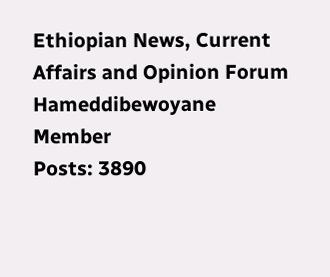Ethiopian News, Current Affairs and Opinion Forum
Hameddibewoyane
Member
Posts: 3890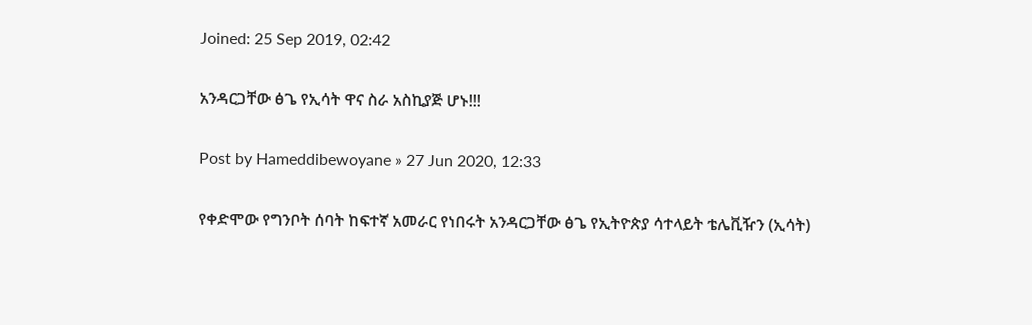Joined: 25 Sep 2019, 02:42

አንዳርጋቸው ፅጌ የኢሳት ዋና ስራ አስኪያጅ ሆኑ!!!

Post by Hameddibewoyane » 27 Jun 2020, 12:33

የቀድሞው የግንቦት ሰባት ከፍተኛ አመራር የነበሩት አንዳርጋቸው ፅጌ የኢትዮጵያ ሳተላይት ቴሌቪዥን (ኢሳት)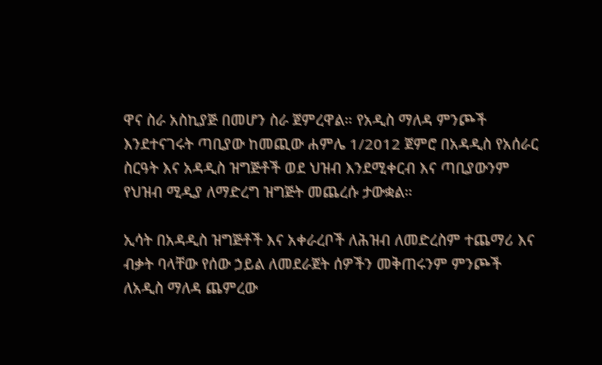ዋና ስራ አስኪያጅ በመሆን ስራ ጀምረዋል። የአዲስ ማለዳ ምንጮች እንደተናገሩት ጣቢያው ከመጪው ሐምሌ 1/2012 ጀምሮ በአዳዲስ የአሰራር ስርዓት እና አዳዲስ ዝግጅቶች ወደ ህዝብ እንደሚቀርብ እና ጣቢያውንም የህዝብ ሚዲያ ለማድረግ ዝግጅት መጨረሱ ታውቋል።

ኢሳት በአዳዲስ ዝግጅቶች እና አቀራረቦች ለሕዝብ ለመድረስም ተጨማሪ እና ብቃት ባላቸው የሰው ኃይል ለመደራጀት ሰዎችን መቅጠሩንም ምንጮች ለአዲስ ማለዳ ጨምረው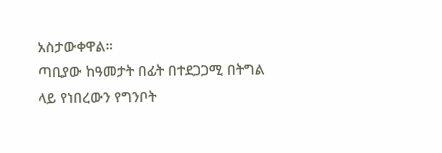አስታውቀዋል።
ጣቢያው ከዓመታት በፊት በተደጋጋሚ በትግል ላይ የነበረውን የግንቦት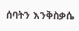ሰባትን እንቅስቃሴ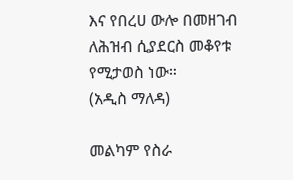እና የበረሀ ውሎ በመዘገብ ለሕዝብ ሲያደርስ መቆየቱ የሚታወስ ነው።
(አዲስ ማለዳ)

መልካም የስራ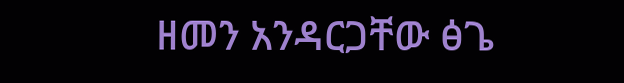ዘመን አንዳርጋቸው ፅጌ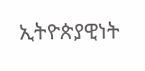ኢትዮጵያዊነት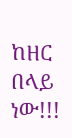ከዘር በላይ ነው!!!